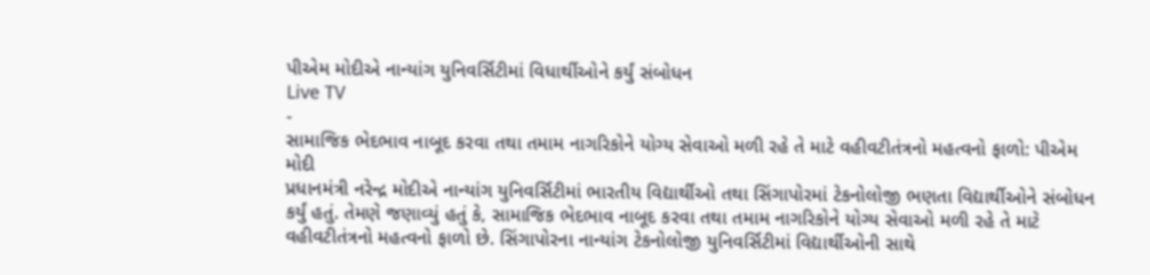પીએમ મોદીએ નાન્યાંગ યુનિવર્સિટીમાં વિધાર્થીઓને કર્યું સંબોધન
Live TV
-
સામાજિક ભેદભાવ નાબૂદ કરવા તથા તમામ નાગરિકોને યોગ્ય સેવાઓ મળી રહે તે માટે વહીવટીતંત્રનો મહત્વનો ફાળો: પીએમ મોદી
પ્રધાનમંત્રી નરેન્દ્ર મોદીએ નાન્યાંગ યુનિવર્સિટીમાં ભારતીય વિદ્યાર્થીઓ તથા સિંગાપોરમાં ટેકનોલોજી ભણતા વિદ્યાર્થીઓને સંબોધન કર્યું હતું. તેમણે જણાવ્યું હતું કે, સામાજિક ભેદભાવ નાબૂદ કરવા તથા તમામ નાગરિકોને યોગ્ય સેવાઓ મળી રહે તે માટે વહીવટીતંત્રનો મહત્વનો ફાળો છે. સિંગાપોરના નાન્યાંગ ટેકનોલોજી યુનિવર્સિટીમાં વિદ્યાર્થીઓની સાથે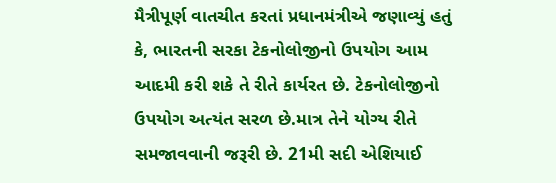મૈત્રીપૂર્ણ વાતચીત કરતાં પ્રધાનમંત્રીએ જણાવ્યું હતું કે, ભારતની સરકા ટેકનોલોજીનો ઉપયોગ આમ આદમી કરી શકે તે રીતે કાર્યરત છે. ટેકનોલોજીનો ઉપયોગ અત્યંત સરળ છે.માત્ર તેને યોગ્ય રીતે સમજાવવાની જરૂરી છે. 21મી સદી એશિયાઈ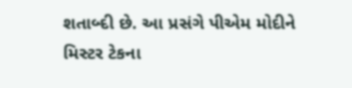શતાબ્દી છે. આ પ્રસંગે પીએમ મોદીને મિસ્ટર ટેકના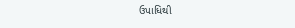ઉપાધિથી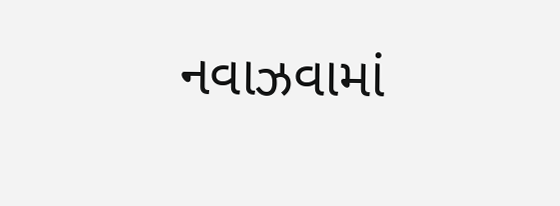નવાઝવામાં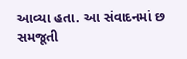આવ્યા હતા. આ સંવાદનમાં છ સમજૂતી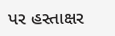પર હસ્તાક્ષર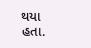થયા હતા.